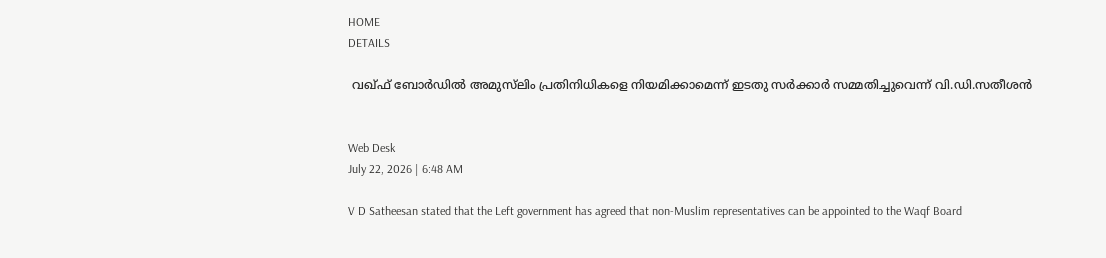HOME
DETAILS

 വഖ്ഫ് ബോര്‍ഡില്‍ അമുസ്‌ലിം പ്രതിനിധികളെ നിയമിക്കാമെന്ന് ഇടതു സര്‍ക്കാര്‍ സമ്മതിച്ചുവെന്ന് വി.ഡി.സതീശന്‍


Web Desk
July 22, 2026 | 6:48 AM

V D Satheesan stated that the Left government has agreed that non-Muslim representatives can be appointed to the Waqf Board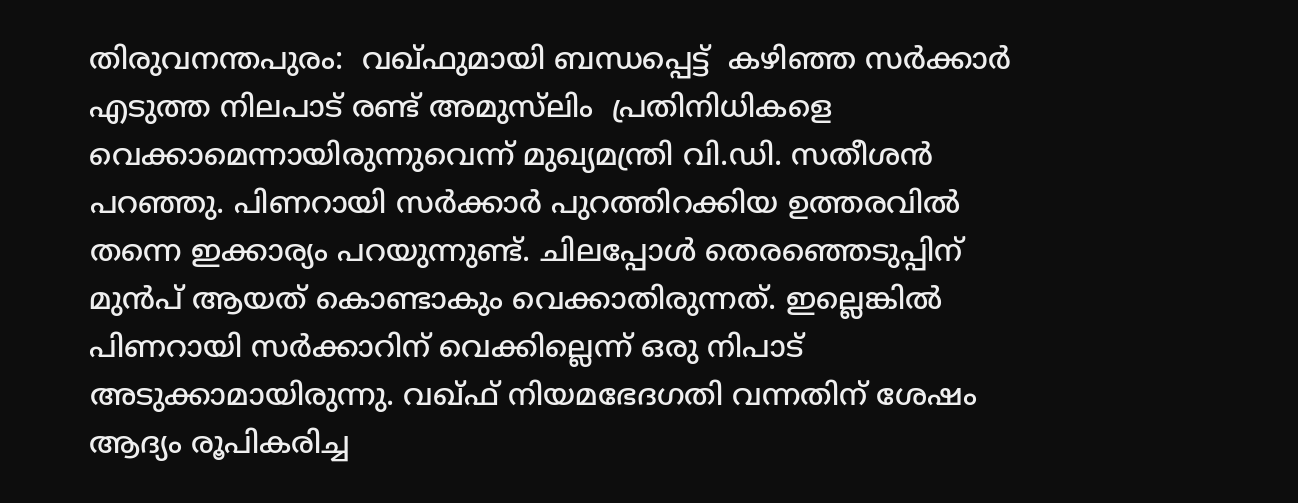തിരുവനന്തപുരം:  വഖ്ഫുമായി ബന്ധപ്പെട്ട്  കഴിഞ്ഞ സര്‍ക്കാര്‍ എടുത്ത നിലപാട് രണ്ട് അമുസ്‌ലിം  പ്രതിനിധികളെ വെക്കാമെന്നായിരുന്നുവെന്ന് മുഖ്യമന്ത്രി വി.ഡി. സതീശന്‍ പറഞ്ഞു. പിണറായി സര്‍ക്കാര്‍ പുറത്തിറക്കിയ ഉത്തരവില്‍ തന്നെ ഇക്കാര്യം പറയുന്നുണ്ട്. ചിലപ്പോള്‍ തെരഞ്ഞെടുപ്പിന് മുന്‍പ് ആയത് കൊണ്ടാകും വെക്കാതിരുന്നത്. ഇല്ലെങ്കില്‍ പിണറായി സര്‍ക്കാറിന് വെക്കില്ലെന്ന് ഒരു നിപാട് അടുക്കാമായിരുന്നു. വഖ്ഫ് നിയമഭേദഗതി വന്നതിന് ശേഷം ആദ്യം രൂപികരിച്ച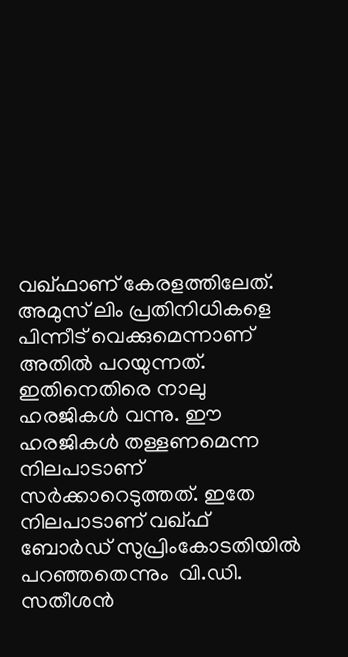വഖ്ഫാണ് കേരളത്തിലേത്. അമുസ് ലിം പ്രതിനിധികളെ പിന്നീട് വെക്കുമെന്നാണ് അതില്‍ പറയുന്നത്. ഇതിനെതിരെ നാലു ഹരജികള്‍ വന്നു. ഈ ഹരജികള്‍ തള്ളണമെന്ന നിലപാടാണ് സര്‍ക്കാറെടുത്തത്. ഇതേ നിലപാടാണ് വഖ്ഫ് ബോര്‍ഡ് സുപ്രിംകോടതിയില്‍ പറഞ്ഞതെന്നും  വി.ഡി. സതീശന്‍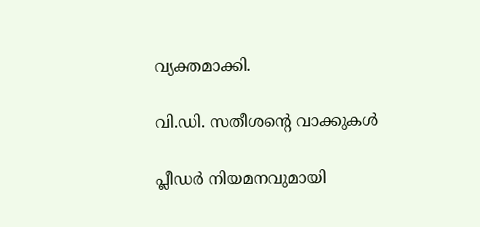വ്യക്തമാക്കി.

വി.ഡി. സതീശന്റെ വാക്കുകള്‍

പ്ലീഡര്‍ നിയമനവുമായി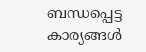ബന്ധപ്പെട്ട കാര്യങ്ങള്‍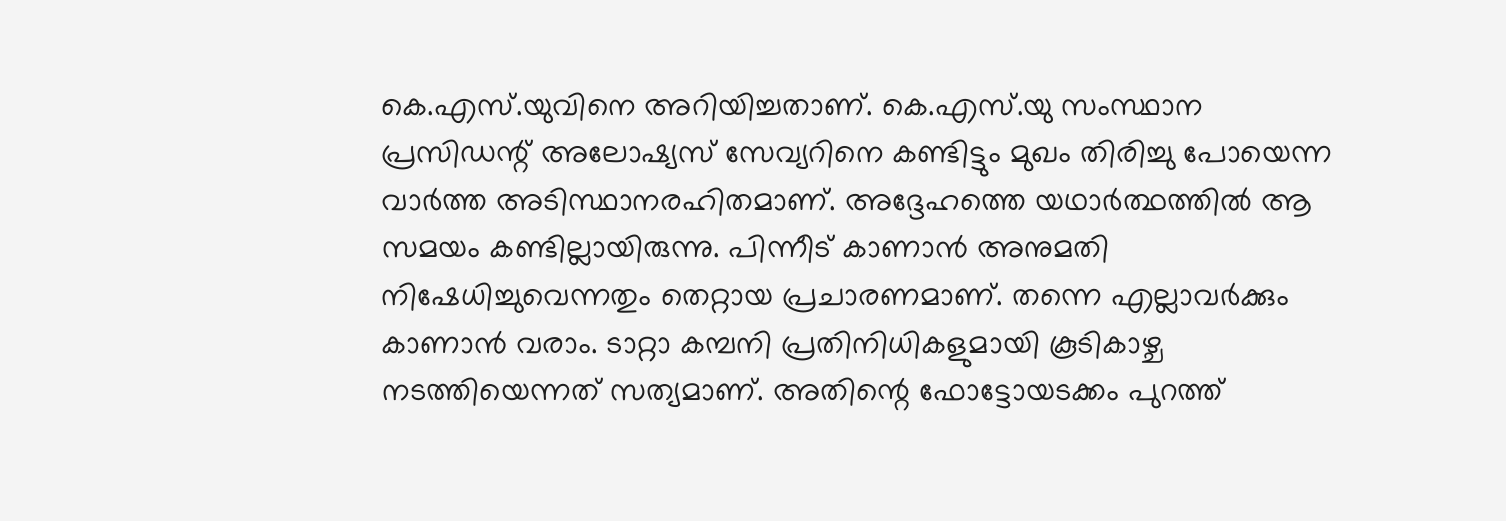കെ.എസ്.യുവിനെ അറിയിച്ചതാണ്. കെ.എസ്.യു സംസ്ഥാന പ്രസിഡന്റ് അലോഷ്യസ് സേവ്യറിനെ കണ്ടിട്ടും മുഖം തിരിച്ചു പോയെന്ന വാര്‍ത്ത അടിസ്ഥാനരഹിതമാണ്. അദ്ദേഹത്തെ യഥാര്‍ത്ഥത്തില്‍ ആ സമയം കണ്ടില്ലായിരുന്നു. പിന്നീട് കാണാന്‍ അനുമതി നിഷേധിച്ചുവെന്നതും തെറ്റായ പ്രചാരണമാണ്. തന്നെ എല്ലാവര്‍ക്കും കാണാന്‍ വരാം. ടാറ്റാ കമ്പനി പ്രതിനിധികളുമായി കൂടികാഴ്ച നടത്തിയെന്നത് സത്യമാണ്. അതിന്റെ ഫോട്ടോയടക്കം പുറത്ത്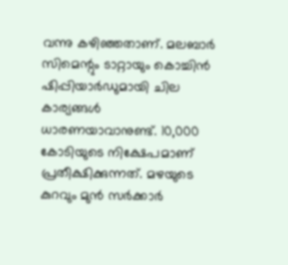വന്നു കഴിഞ്ഞതാണ്. മലബാര്‍ സിമെന്റും ടാറ്റായും കൊച്ചിന്‍ ഷിപ്പിയാര്‍ഡുമായി ചില കാര്യങ്ങള്‍ ധാരണയാവാനുണ്ട്. 10,000 കോടിയുടെ നിക്ഷേപമാണ് പ്രതീക്ഷിക്കുന്നത്. മഴയുടെ കുറവും മുന്‍ സര്‍ക്കാര്‍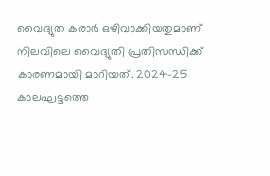വൈദ്യുത കരാര്‍ ഒഴിവാക്കിയതുമാണ് നിലവിലെ വൈദ്യുതി പ്രതിസന്ധിക്ക് കാരണമായി മാറിയത്. 2024-25 കാലഘട്ടത്തെ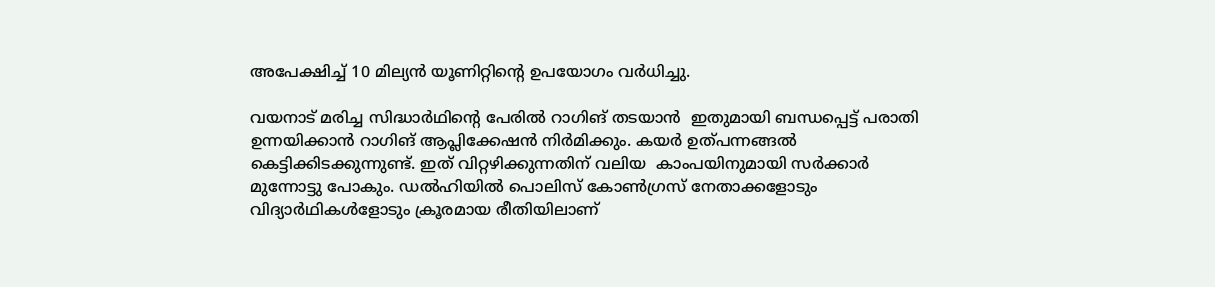അപേക്ഷിച്ച് 10 മില്യന്‍ യൂണിറ്റിന്റെ ഉപയോഗം വര്‍ധിച്ചു.

വയനാട് മരിച്ച സിദ്ധാര്‍ഥിന്റെ പേരില്‍ റാഗിങ് തടയാന്‍  ഇതുമായി ബന്ധപ്പെട്ട് പരാതി ഉന്നയിക്കാന്‍ റാഗിങ് ആപ്ലിക്കേഷന്‍ നിര്‍മിക്കും. കയര്‍ ഉത്പന്നങ്ങല്‍ കെട്ടിക്കിടക്കുന്നുണ്ട്. ഇത് വിറ്റഴിക്കുന്നതിന് വലിയ  കാംപയിനുമായി സര്‍ക്കാര്‍ മുന്നോട്ടു പോകും. ഡല്‍ഹിയില്‍ പൊലിസ് കോണ്‍ഗ്രസ് നേതാക്കളോടും വിദ്യാര്‍ഥികള്‍ളോടും ക്രൂരമായ രീതിയിലാണ്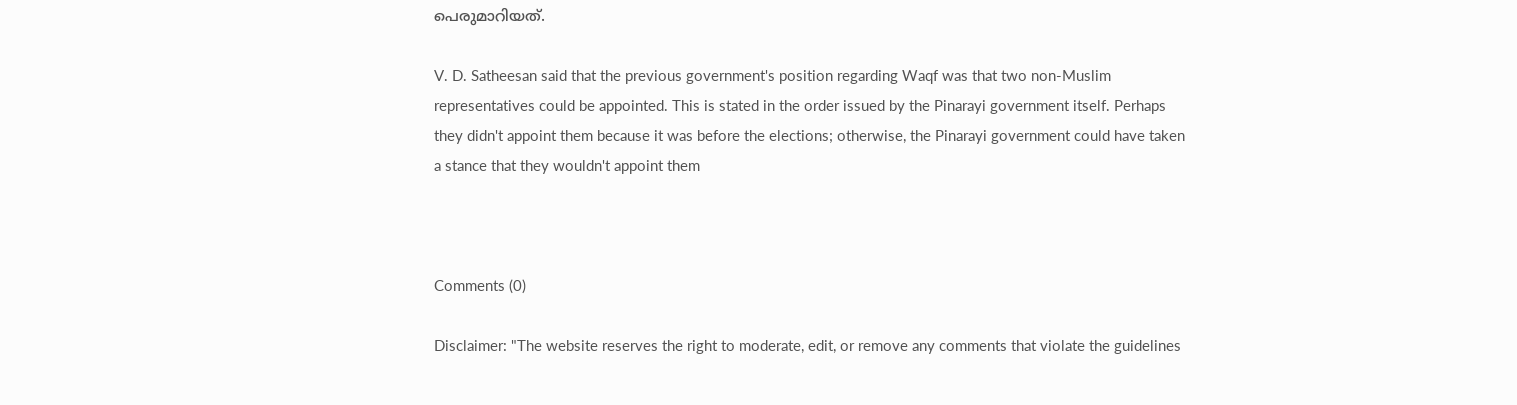പെരുമാറിയത്.

V. D. Satheesan said that the previous government's position regarding Waqf was that two non-Muslim representatives could be appointed. This is stated in the order issued by the Pinarayi government itself. Perhaps they didn't appoint them because it was before the elections; otherwise, the Pinarayi government could have taken a stance that they wouldn't appoint them



Comments (0)

Disclaimer: "The website reserves the right to moderate, edit, or remove any comments that violate the guidelines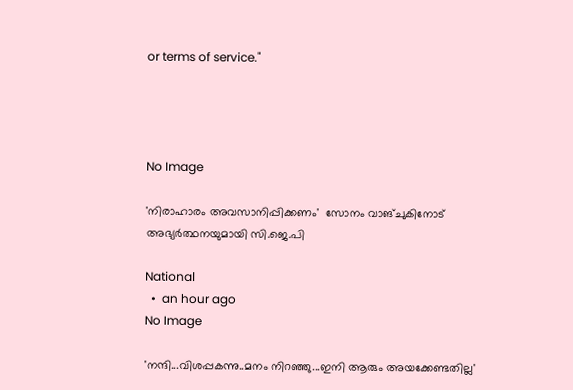or terms of service."




No Image

'നിരാഹാരം അവസാനിപ്പിക്കണം'  സോനം വാങ്ചുകിനോട് അഭ്യര്‍ത്ഥനയുമായി സി.ജെ.പി

National
  •  an hour ago
No Image

'നന്ദി...വിശപ്പകന്നു..മനം നിറഞ്ഞു...ഇനി ആരും അയക്കേണ്ടതില്ല'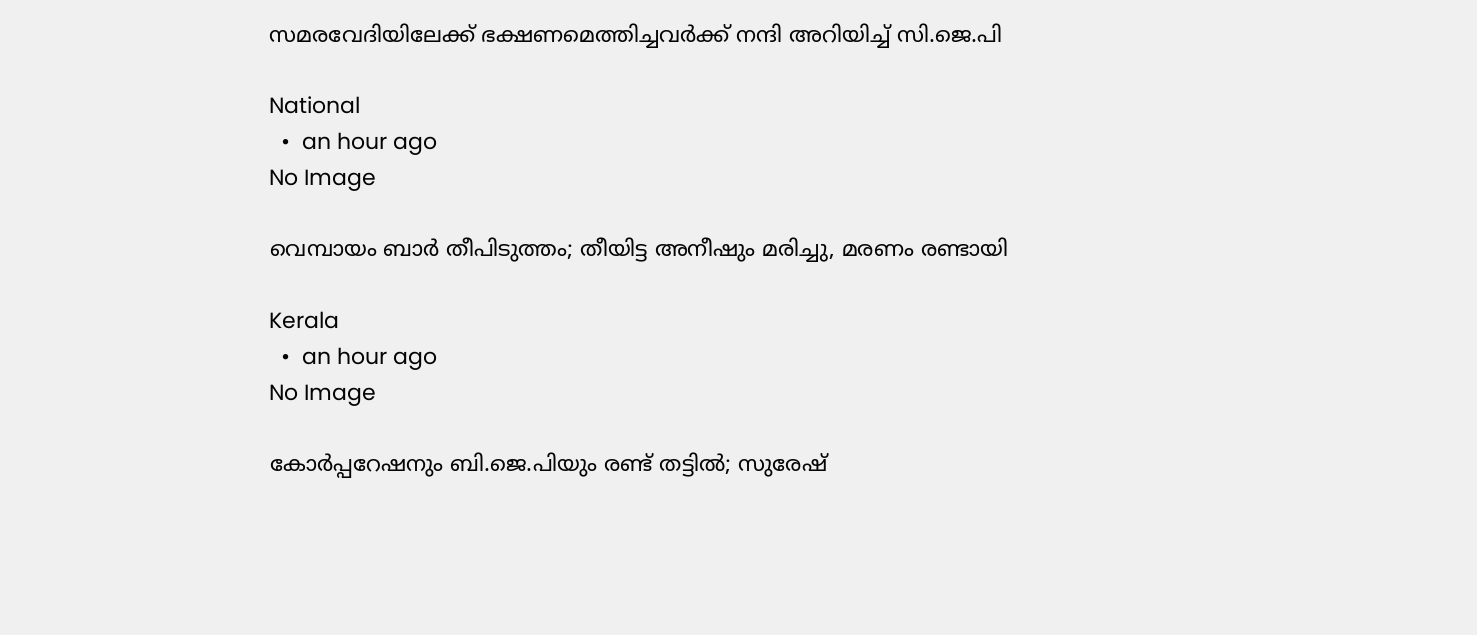സമരവേദിയിലേക്ക് ഭക്ഷണമെത്തിച്ചവര്‍ക്ക് നന്ദി അറിയിച്ച് സി.ജെ.പി

National
  •  an hour ago
No Image

വെമ്പായം ബാര്‍ തീപിടുത്തം; തീയിട്ട അനീഷും മരിച്ചു, മരണം രണ്ടായി

Kerala
  •  an hour ago
No Image

കോര്‍പ്പറേഷനും ബി.ജെ.പിയും രണ്ട് തട്ടില്‍; സുരേഷ്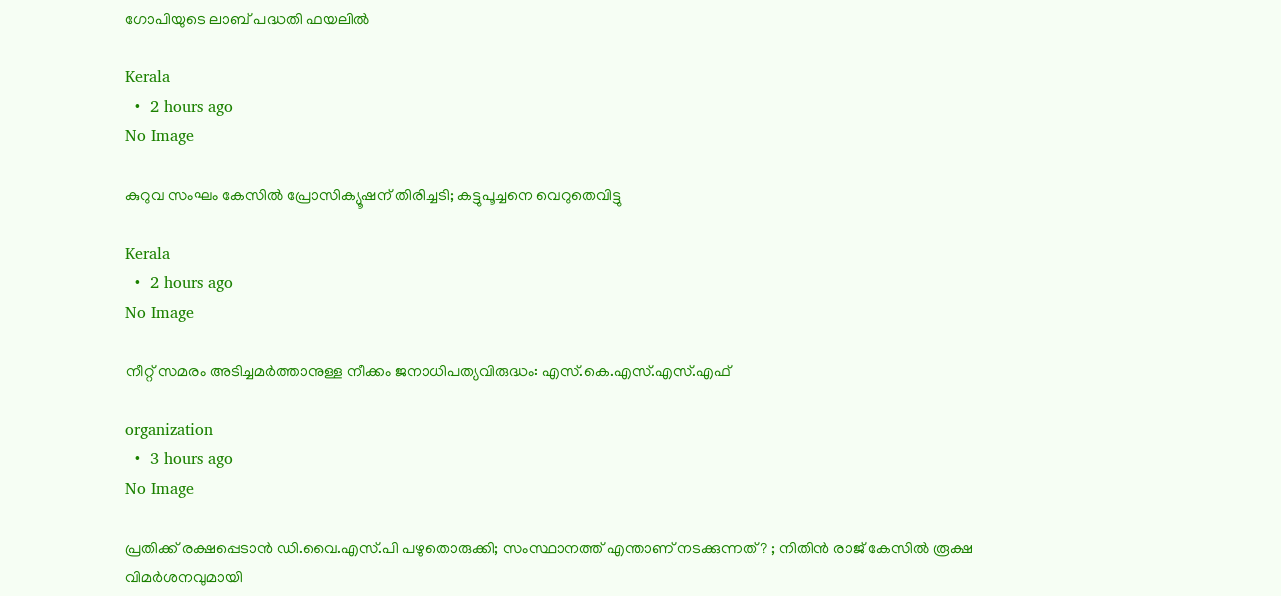ഗോപിയുടെ ലാബ് പദ്ധതി ഫയലില്‍

Kerala
  •  2 hours ago
No Image

കുറുവ സംഘം കേസില്‍ പ്രോസിക്യൂഷന് തിരിച്ചടി; കട്ടുപൂച്ചനെ വെറുതെവിട്ടു

Kerala
  •  2 hours ago
No Image

നീറ്റ് സമരം അടിച്ചമർത്താനുള്ള നീക്കം ജനാധിപത്യവിരുദ്ധം: എസ്.കെ.എസ്.എസ്.എഫ്

organization
  •  3 hours ago
No Image

പ്രതിക്ക് രക്ഷപ്പെടാന്‍ ഡി.വൈ.എസ്.പി പഴുതൊരുക്കി; സംസ്ഥാനത്ത് എന്താണ് നടക്കുന്നത്? ; നിതിന്‍ രാജ് കേസില്‍ രൂക്ഷ വിമര്‍ശനവുമായി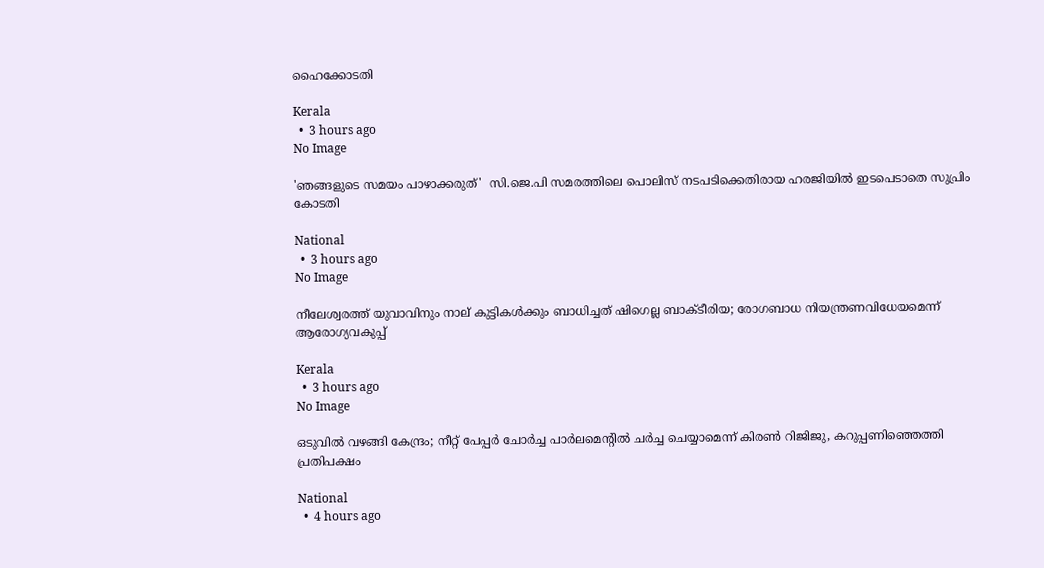ഹൈക്കോടതി

Kerala
  •  3 hours ago
No Image

'ഞങ്ങളുടെ സമയം പാഴാക്കരുത്'  സി.ജെ.പി സമരത്തിലെ പൊലിസ് നടപടിക്കെതിരായ ഹരജിയില്‍ ഇടപെടാതെ സുപ്രിം കോടതി

National
  •  3 hours ago
No Image

നീലേശ്വരത്ത് യുവാവിനും നാല് കുട്ടികൾക്കും ബാധിച്ചത് ഷിഗെല്ല ബാക്‌ടീരിയ; രോഗബാധ നിയന്ത്രണവിധേയമെന്ന് ആരോഗ്യവകുപ്പ്

Kerala
  •  3 hours ago
No Image

ഒടുവില്‍ വഴങ്ങി കേന്ദ്രം; നീറ്റ് പേപ്പര്‍ ചോര്‍ച്ച പാര്‍ലമെന്റില്‍ ചര്‍ച്ച ചെയ്യാമെന്ന് കിരണ്‍ റിജിജു, കറുപ്പണിഞ്ഞെത്തി പ്രതിപക്ഷം

National
  •  4 hours ago